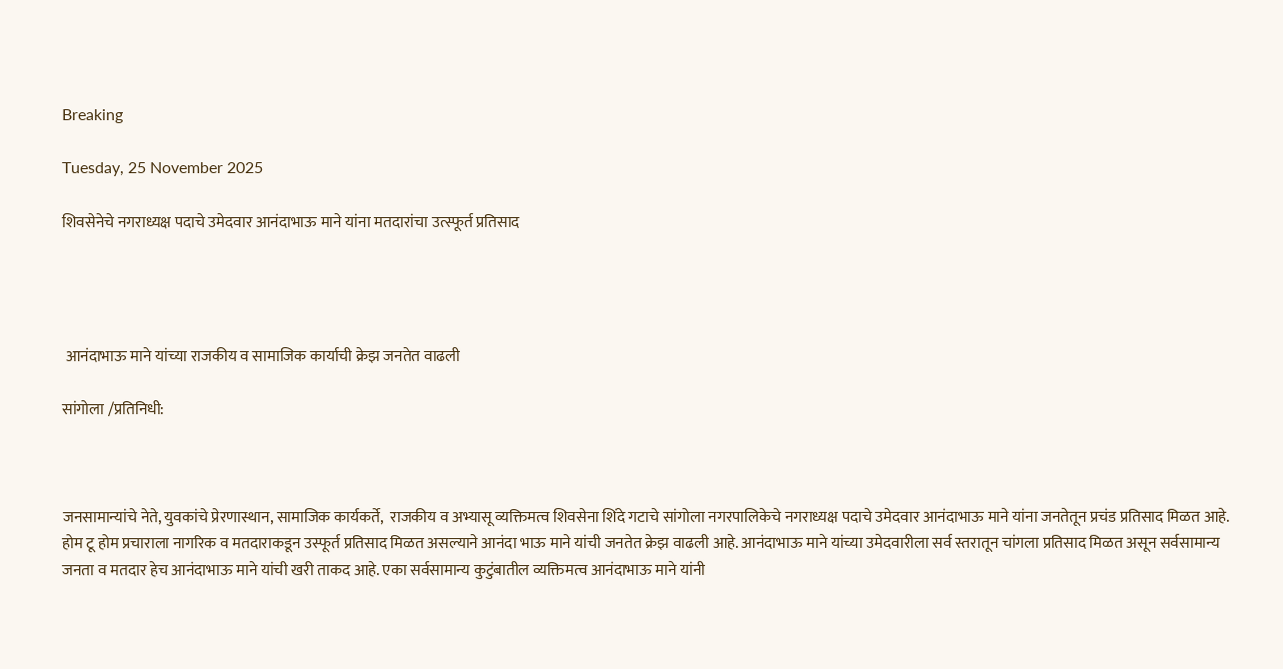Breaking

Tuesday, 25 November 2025

शिवसेनेचे नगराध्यक्ष पदाचे उमेदवार आनंदाभाऊ माने यांना मतदारांचा उत्स्फूर्त प्रतिसाद




 आनंदाभाऊ माने यांच्या राजकीय व सामाजिक कार्याची क्रेझ जनतेत वाढली

सांगोला /प्रतिनिधी:



जनसामान्यांचे नेते, युवकांचे प्रेरणास्थान, सामाजिक कार्यकर्ते,  राजकीय व अभ्यासू व्यक्तिमत्व शिवसेना शिंदे गटाचे सांगोला नगरपालिकेचे नगराध्यक्ष पदाचे उमेदवार आनंदाभाऊ माने यांना जनतेतून प्रचंड प्रतिसाद मिळत आहे. होम टू होम प्रचाराला नागरिक व मतदाराकडून उस्फूर्त प्रतिसाद मिळत असल्याने आनंदा भाऊ माने यांची जनतेत क्रेझ वाढली आहे. आनंदाभाऊ माने यांच्या उमेदवारीला सर्व स्तरातून चांगला प्रतिसाद मिळत असून सर्वसामान्य जनता व मतदार हेच आनंदाभाऊ माने यांची खरी ताकद आहे. एका सर्वसामान्य कुटुंबातील व्यक्तिमत्व आनंदाभाऊ माने यांनी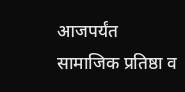आजपर्यंत सामाजिक प्रतिष्ठा व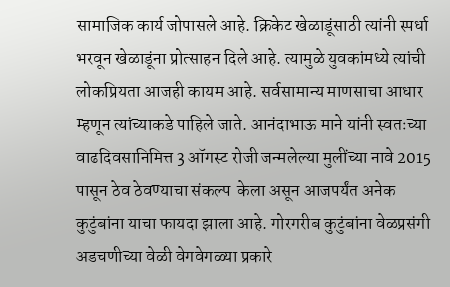सामाजिक कार्य जोपासले आहे. क्रिकेट खेळाडूंसाठी त्यांनी स्पर्धा भरवून खेळाडूंना प्रोत्साहन दिले आहे. त्यामुळे युवकांमध्ये त्यांची लोकप्रियता आजही कायम आहे. सर्वसामान्य माणसाचा आधार म्हणून त्यांच्याकडे पाहिले जाते. आनंदाभाऊ माने यांनी स्वतःच्या वाढदिवसानिमित्त 3 ऑगस्ट रोजी जन्मलेल्या मुलींच्या नावे 2015 पासून ठेव ठेवण्याचा संकल्प  केला असून आजपर्यंत अनेक कुटुंबांना याचा फायदा झाला आहे. गोरगरीब कुटुंबांना वेळप्रसंगी अडचणीच्या वेळी वेगवेगळ्या प्रकारे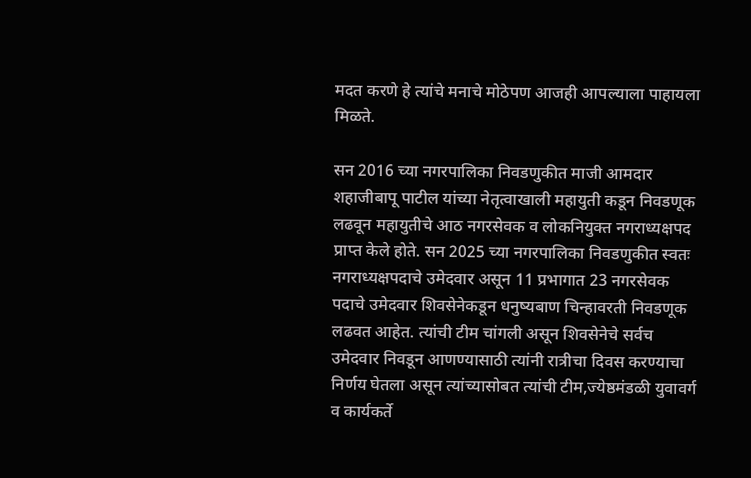मदत करणे हे त्यांचे मनाचे मोठेपण आजही आपल्याला पाहायला मिळते.

सन 2016 च्या नगरपालिका निवडणुकीत माजी आमदार शहाजीबापू पाटील यांच्या नेतृत्वाखाली महायुती कडून निवडणूक लढवून महायुतीचे आठ नगरसेवक व लोकनियुक्त नगराध्यक्षपद प्राप्त केले होते. सन 2025 च्या नगरपालिका निवडणुकीत स्वतः नगराध्यक्षपदाचे उमेदवार असून 11 प्रभागात 23 नगरसेवक पदाचे उमेदवार शिवसेनेकडून धनुष्यबाण चिन्हावरती निवडणूक लढवत आहेत. त्यांची टीम चांगली असून शिवसेनेचे सर्वच उमेदवार निवडून आणण्यासाठी त्यांनी रात्रीचा दिवस करण्याचा निर्णय घेतला असून त्यांच्यासोबत त्यांची टीम,ज्येष्ठमंडळी युवावर्ग व कार्यकर्ते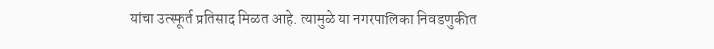यांचा उत्स्फूर्त प्रतिसाद मिळत आहे. त्यामुळे या नगरपालिका निवडणुकीत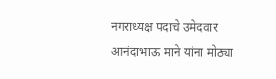नगराध्यक्ष पदाचे उमेदवार आनंदाभाऊ माने यांना मोठ्या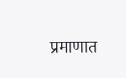प्रमाणात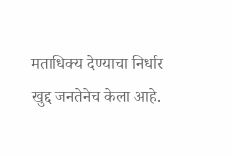मताधिक्य देण्याचा निर्धार खुद्द जनतेनेच केला आहे.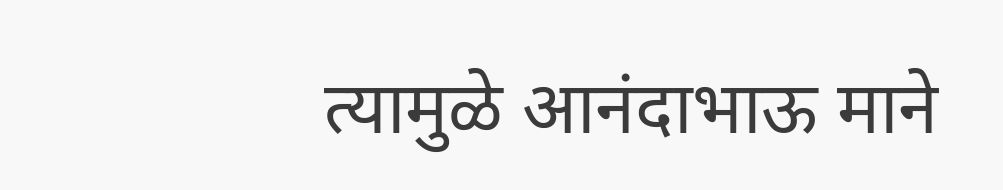त्यामुळे आनंदाभाऊ माने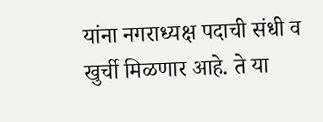यांना नगराध्यक्ष पदाची संधी व खुर्ची मिळणार आहे. ते या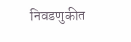निवडणुकीत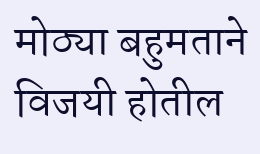मोठ्या बहुमताने विजयी होतील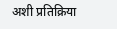अशी प्रतिक्रिया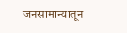जनसामान्यातून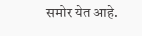समोर येत आहे.